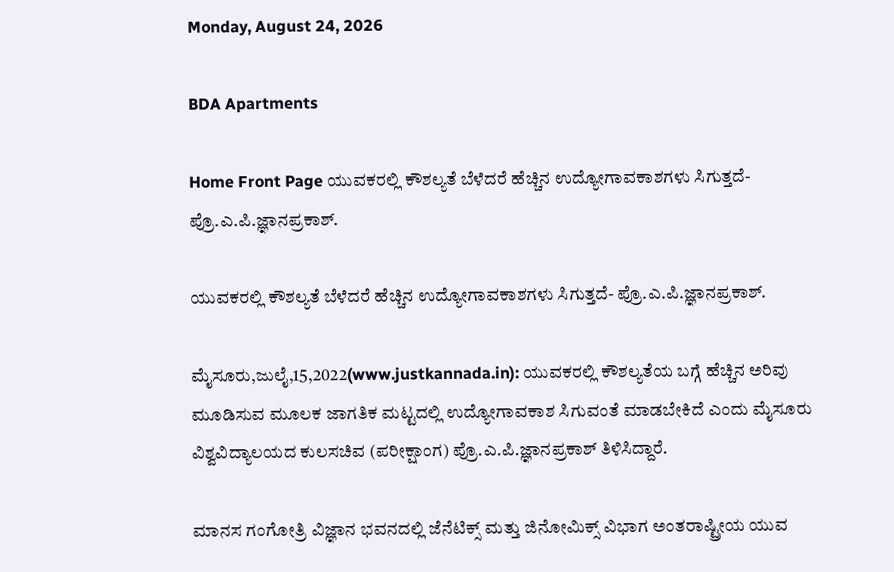Monday, August 24, 2026

BDA Apartments

Home Front Page ಯುವಕರಲ್ಲಿ ಕೌಶಲ್ಯತೆ ಬೆಳೆದರೆ ಹೆಚ್ಚಿನ ಉದ್ಯೋಗಾವಕಾಶಗಳು ಸಿಗುತ್ತದೆ- ಪ್ರೊ.ಎ.ಪಿ.ಜ್ಞಾನಪ್ರಕಾಶ್.

ಯುವಕರಲ್ಲಿ ಕೌಶಲ್ಯತೆ ಬೆಳೆದರೆ ಹೆಚ್ಚಿನ ಉದ್ಯೋಗಾವಕಾಶಗಳು ಸಿಗುತ್ತದೆ- ಪ್ರೊ.ಎ.ಪಿ.ಜ್ಞಾನಪ್ರಕಾಶ್.

ಮೈಸೂರು,ಜುಲೈ,15,2022(www.justkannada.in): ಯುವಕರಲ್ಲಿ ಕೌಶಲ್ಯತೆಯ ಬಗ್ಗೆ ಹೆಚ್ಚಿನ ಅರಿವು ಮೂಡಿಸುವ ಮೂಲಕ ಜಾಗತಿಕ ಮಟ್ಟದಲ್ಲಿ ಉದ್ಯೋಗಾವಕಾಶ ಸಿಗುವಂತೆ ಮಾಡಬೇಕಿದೆ ಎಂದು ಮೈಸೂರು ವಿಶ್ವವಿದ್ಯಾಲಯದ ಕುಲಸಚಿವ (ಪರೀಕ್ಷಾಂಗ) ಪ್ರೊ.ಎ.ಪಿ.ಜ್ಞಾನಪ್ರಕಾಶ್ ತಿಳಿಸಿದ್ದಾರೆ.

ಮಾನಸ ಗಂಗೋತ್ರಿ ವಿಜ್ಞಾನ ಭವನದಲ್ಲಿ ಜೆನೆಟಿಕ್ಸ್ ಮತ್ತು ಜಿನೋಮಿಕ್ಸ್ ವಿಭಾಗ ಅಂತರಾಷ್ಟ್ರೀಯ ಯುವ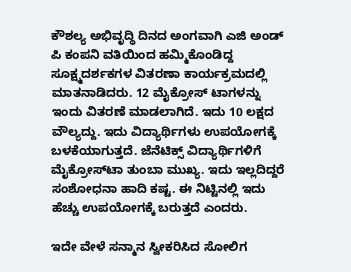ಕೌಶಲ್ಯ ಅಭಿವೃದ್ಧಿ ದಿನದ ಅಂಗವಾಗಿ ಎಜಿ ಅಂಡ್ ಪಿ ಕಂಪನಿ ವತಿಯಿಂದ ಹಮ್ಮಿಕೊಂಡಿದ್ದ ಸೂಕ್ಷ್ಮದರ್ಶಕಗಳ ವಿತರಣಾ ಕಾರ್ಯಕ್ರಮದಲ್ಲಿ ಮಾತನಾಡಿದರು. 12 ಮೈಕ್ರೋಸ್‌ ಟಾಗಳನ್ನು ಇಂದು ವಿತರಣೆ ಮಾಡಲಾಗಿದೆ. ಇದು 10 ಲಕ್ಷದ ವೌಲ್ಯದ್ದು. ಇದು ವಿದ್ಯಾರ್ಥಿಗಳು ಉಪಯೋಗಕ್ಕೆ ಬಳಕೆಯಾಗುತ್ತದೆ. ಜೆನೆಟಿಕ್ಸ್ ವಿದ್ಯಾರ್ಥಿಗಳಿಗೆ ಮೈಕ್ರೋಸ್‌ಟಾ ತುಂಬಾ ಮುಖ್ಯ. ಇದು ಇಲ್ಲದಿದ್ದರೆ ಸಂಶೋಧನಾ ಹಾದಿ ಕಷ್ಟ. ಈ ನಿಟ್ಟಿನಲ್ಲಿ ಇದು ಹೆಚ್ಚು ಉಪಯೋಗಕ್ಕೆ ಬರುತ್ತದೆ ಎಂದರು.

ಇದೇ ವೇಳೆ ಸನ್ಮಾನ ಸ್ವೀಕರಿಸಿದ ಸೋಲಿಗ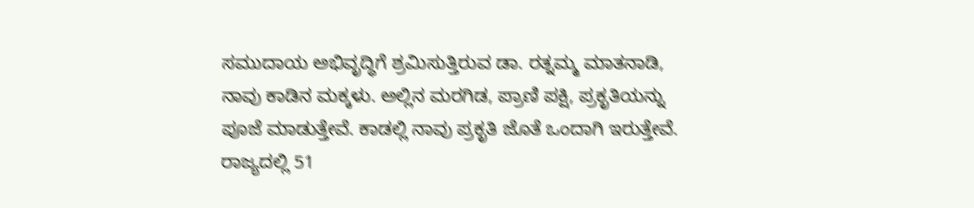ಸಮುದಾಯ ಅಭಿವೃದ್ಧಿಗೆ ಶ್ರಮಿಸುತ್ತಿರುವ ಡಾ. ರತ್ನಮ್ಮ ಮಾತನಾಡಿ, ನಾವು ಕಾಡಿನ ಮಕ್ಕಳು. ಅಲ್ಲಿನ ಮರಗಿಡ, ಪ್ರಾಣಿ ಪಕ್ಷಿ, ಪ್ರಕೃತಿಯನ್ನು ಪೂಜೆ ಮಾಡುತ್ತೇವೆ. ಕಾಡಲ್ಲಿ ನಾವು ಪ್ರಕೃತಿ ಜೊತೆ ಒಂದಾಗಿ ಇರುತ್ತೇವೆ. ರಾಜ್ಯದಲ್ಲಿ 51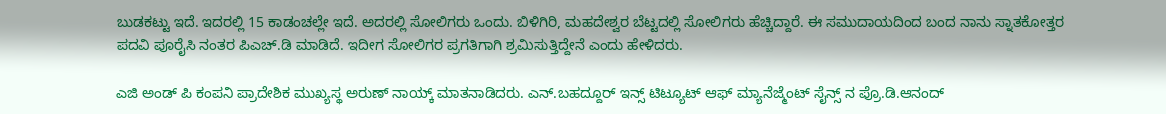ಬುಡಕಟ್ಟು ಇದೆ. ಇದರಲ್ಲಿ 15 ಕಾಡಂಚಲ್ಲೇ ಇದೆ. ಅದರಲ್ಲಿ ಸೋಲಿಗರು ಒಂದು. ಬಿಳಿಗಿರಿ, ಮಹದೇಶ್ವರ ಬೆಟ್ಟದಲ್ಲಿ ಸೋಲಿಗರು ಹೆಚ್ಚಿದ್ದಾರೆ. ಈ ಸಮುದಾಯದಿಂದ ಬಂದ ನಾನು ಸ್ನಾತಕೋತ್ತರ ಪದವಿ ಪೂರೈಸಿ ನಂತರ ಪಿಎಚ್.ಡಿ ಮಾಡಿದೆ. ಇದೀಗ ಸೋಲಿಗರ ಪ್ರಗತಿಗಾಗಿ ಶ್ರಮಿಸುತ್ತಿದ್ದೇನೆ ಎಂದು ಹೇಳಿದರು.

ಎಜಿ ಅಂಡ್ ಪಿ ಕಂಪನಿ ಪ್ರಾದೇಶಿಕ ಮುಖ್ಯಸ್ಥ ಅರುಣ್ ನಾಯ್ಕ್ ಮಾತನಾಡಿದರು. ಎನ್.ಬಹದ್ದೂರ್ ಇನ್ಸ್ ಟಿಟ್ಯೂಟ್ ಆಫ್ ಮ್ಯಾನೆಜ್ಮೆಂಟ್ ಸೈನ್ಸ್ ನ ಪ್ರೊ.ಡಿ.ಆನಂದ್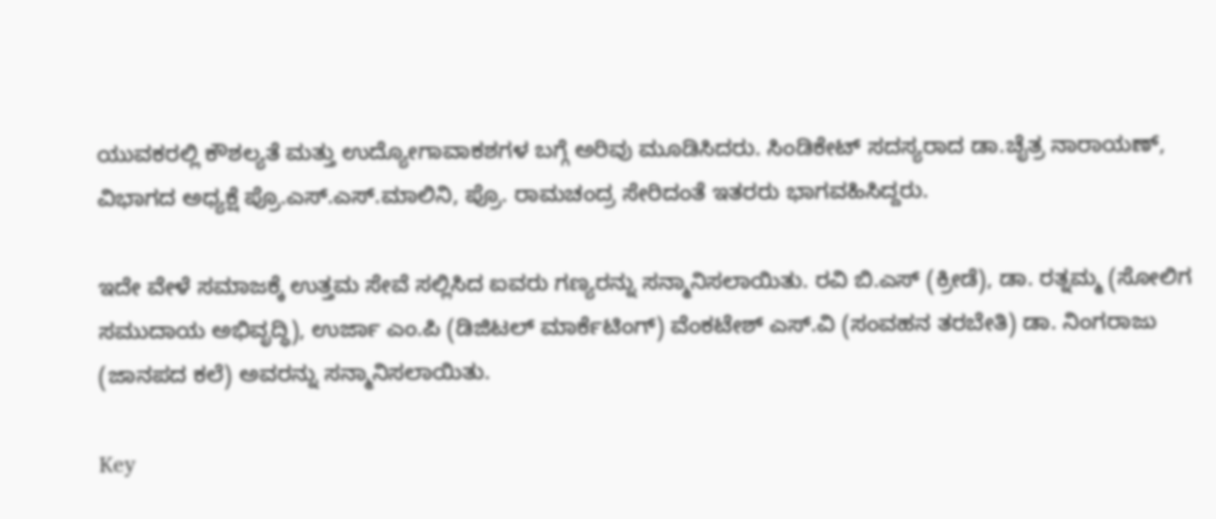ಯುವಕರಲ್ಲಿ ಕೌಶಲ್ಯತೆ ಮತ್ತು ಉದ್ಯೋಗಾವಾಕಶಗಳ ಬಗ್ಗೆ ಅರಿವು ಮೂಡಿಸಿದರು. ಸಿಂಡಿಕೇಟ್ ಸದಸ್ಯರಾದ ಡಾ.ಚೈತ್ರ ನಾರಾಯಣ್, ವಿಭಾಗದ ಅಧ್ಯಕ್ಷೆ ಪ್ರೊ.ಎಸ್.ಎಸ್.ಮಾಲಿನಿ, ಪ್ರೊ. ರಾಮಚಂದ್ರ ಸೇರಿದಂತೆ ಇತರರು ಭಾಗವಹಿಸಿದ್ದರು.

ಇದೇ ವೇಳೆ ಸಮಾಜಕ್ಕೆ ಉತ್ತಮ ಸೇವೆ ಸಲ್ಲಿಸಿದ ಐವರು ಗಣ್ಯರನ್ನು ಸನ್ಮಾನಿಸಲಾಯಿತು. ರವಿ ಬಿ.ಎಸ್ (ಕ್ರೀಡೆ), ಡಾ. ರತ್ನಮ್ಮ (ಸೋಲಿಗ ಸಮುದಾಯ ಅಭಿವೃದ್ಧಿ), ಉರ್ಜಾ ಎಂ.ಪಿ (ಡಿಜಿಟಲ್ ಮಾರ್ಕೆಟಿಂಗ್) ವೆಂಕಟೇಶ್ ಎಸ್.ವಿ (ಸಂವಹನ ತರಬೇತಿ) ಡಾ. ನಿಂಗರಾಜು (ಜಾನಪದ ಕಲೆ) ಅವರನ್ನು ಸನ್ಮಾನಿಸಲಾಯಿತು.

Key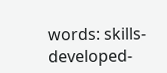words: skills-developed-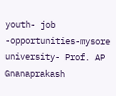youth- job -opportunities-mysore university- Prof. AP Gnanaprakash